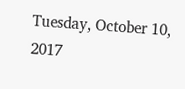Tuesday, October 10, 2017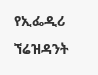የኢፌዲሪ ኘሬዝዳንት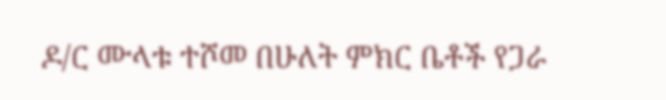ዶ/ር ሙላቱ ተሾመ በሁለት ምክር ቤቶች የጋራ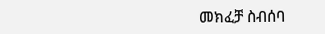መክፈቻ ስብሰባ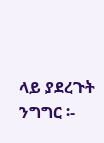ላይ ያደረጉት ንግግር ፡-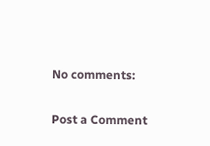No comments:

Post a Comment